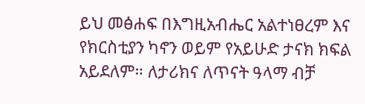ይህ መፅሐፍ በእግዚአብሔር አልተነፀረም እና የክርስቲያን ካኖን ወይም የአይሁድ ታናክ ክፍል አይደለም። ለታሪክና ለጥናት ዓላማ ብቻ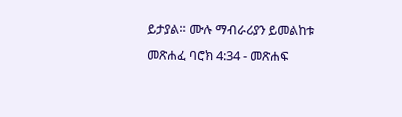ይታያል። ሙሉ ማብራሪያን ይመልከቱ መጽሐፈ ባሮክ 4:34 - መጽሐፍ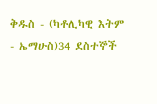ቅዱስ - (ካቶሊካዊ እትም - ኤማሁስ)34 ደስተኞች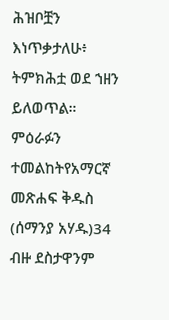ሕዝቦቿን እነጥቃታለሁ፥ ትምክሕቷ ወደ ኀዘን ይለወጥል። ምዕራፉን ተመልከትየአማርኛ መጽሐፍ ቅዱስ (ሰማንያ አሃዱ)34 ብዙ ደስታዋንም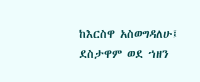ከእርስዋ አስወግዳለሁ፤ ደስታዋም ወደ ኀዘን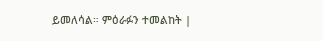ይመለሳል። ምዕራፉን ተመልከት |